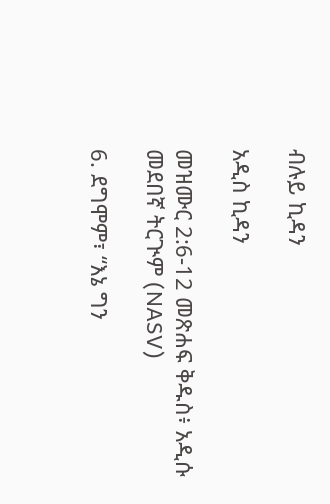ብሉይ ኪዳን

አዲስ ኪዳን

መዝሙር 2:6-12 መጽሐፍ ቅዱስ፥ አዲሱ መደበኛ ትርጒም (NASV)

6. ደግሞም፣ “እኔ ግን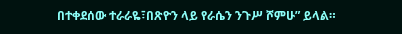በተቀደሰው ተራራዬ፣በጽዮን ላይ የራሴን ንጉሥ ሾምሁ” ይላል።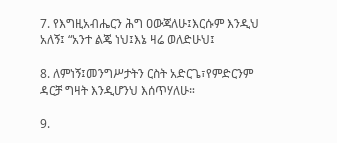7. የእግዚአብሔርን ሕግ ዐውጃለሁ፤እርሱም እንዲህ አለኝ፤ “አንተ ልጄ ነህ፤እኔ ዛሬ ወለድሁህ፤

8. ለምነኝ፤መንግሥታትን ርስት አድርጌ፣የምድርንም ዳርቻ ግዛት እንዲሆንህ እሰጥሃለሁ።

9.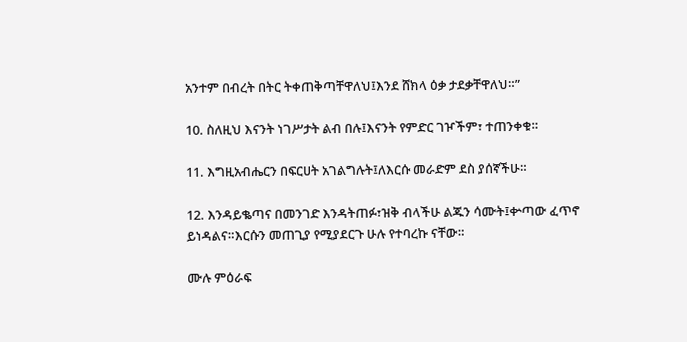አንተም በብረት በትር ትቀጠቅጣቸዋለህ፤እንደ ሸክላ ዕቃ ታደቃቸዋለህ።”

10. ስለዚህ እናንት ነገሥታት ልብ በሉ፤እናንት የምድር ገዦችም፣ ተጠንቀቁ።

11. እግዚአብሔርን በፍርሀት አገልግሉት፤ለእርሱ መራድም ደስ ያሰኛችሁ።

12. እንዳይቈጣና በመንገድ እንዳትጠፉ፣ዝቅ ብላችሁ ልጁን ሳሙት፤ቍጣው ፈጥኖ ይነዳልና።እርሱን መጠጊያ የሚያደርጉ ሁሉ የተባረኩ ናቸው።

ሙሉ ምዕራፍ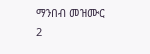ማንበብ መዝሙር 2